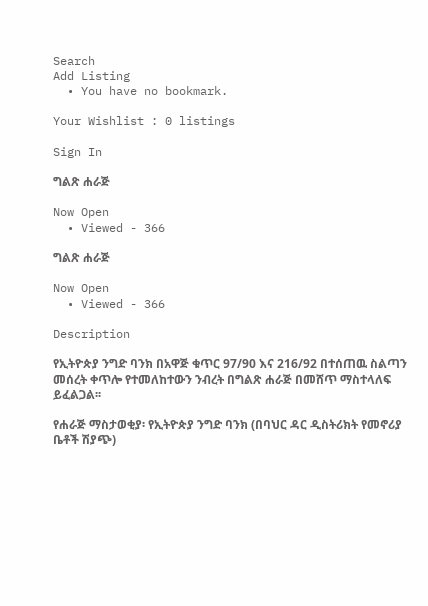Search
Add Listing
  • You have no bookmark.

Your Wishlist : 0 listings

Sign In

ግልጽ ሐራጅ

Now Open
  • Viewed - 366

ግልጽ ሐራጅ

Now Open
  • Viewed - 366

Description

የኢትዮጵያ ንግድ ባንክ በአዋጅ ቁጥር 97/90 እና 216/92 በተሰጠዉ ስልጣን መሰረት ቀጥሎ የተመለከተውን ንብረት በግልጽ ሐራጅ በመሸጥ ማስተላለፍ ይፈልጋል፡፡

የሐራጅ ማስታወቂያ፡ የኢትዮጵያ ንግድ ባንክ (በባህር ዳር ዲስትሪክት የመኖሪያ ቤቶች ሽያጭ)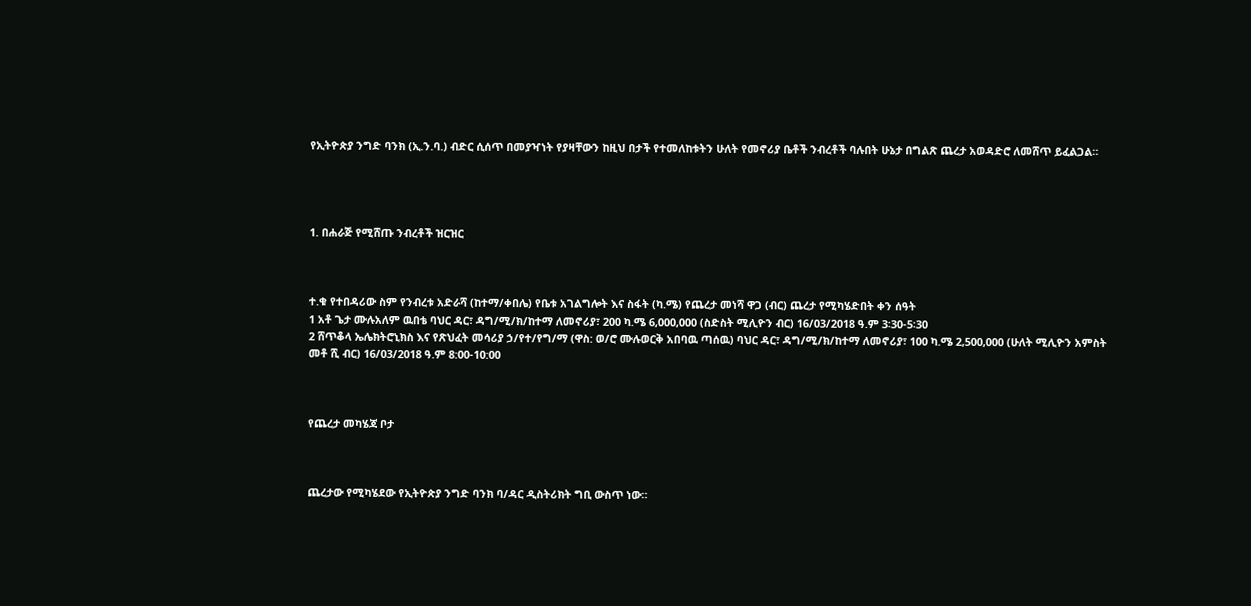የኢትዮጵያ ንግድ ባንክ (ኢ.ን.ባ.) ብድር ሲሰጥ በመያዣነት የያዛቸውን ከዚህ በታች የተመለከቱትን ሁለት የመኖሪያ ቤቶች ንብረቶች ባሉበት ሁኔታ በግልጽ ጨረታ አወዳድሮ ለመሸጥ ይፈልጋል።




1. በሐራጅ የሚሸጡ ንብረቶች ዝርዝር



ተ.ቁ የተበዳሪው ስም የንብረቱ አድራሻ (ከተማ/ቀበሌ) የቤቱ አገልግሎት እና ስፋት (ካ.ሜ) የጨረታ መነሻ ዋጋ (ብር) ጨረታ የሚካሄድበት ቀን ሰዓት
1 አቶ ጌታ ሙሉአለም ዉበቴ ባህር ዳር፣ ዳግ/ሚ/ክ/ከተማ ለመኖሪያ፣ 200 ካ.ሜ 6,000,000 (ስድስት ሚሊዮን ብር) 16/03/2018 ዓ.ም 3፡30-5፡30
2 ሸጥቆላ ኤሌክትሮኒክስ እና የጽህፈት መሳሪያ ኃ/የተ/የግ/ማ (ዋስ: ወ/ሮ ሙሉወርቅ አበባዉ ጣሰዉ) ባህር ዳር፣ ዳግ/ሚ/ክ/ከተማ ለመኖሪያ፣ 100 ካ.ሜ 2,500,000 (ሁለት ሚሊዮን አምስት መቶ ሺ ብር) 16/03/2018 ዓ.ም 8:00-10:00



የጨረታ መካሄጃ ቦታ



ጨረታው የሚካሄደው የኢትዮጵያ ንግድ ባንክ ባ/ዳር ዲስትሪክት ግቢ ውስጥ ነው።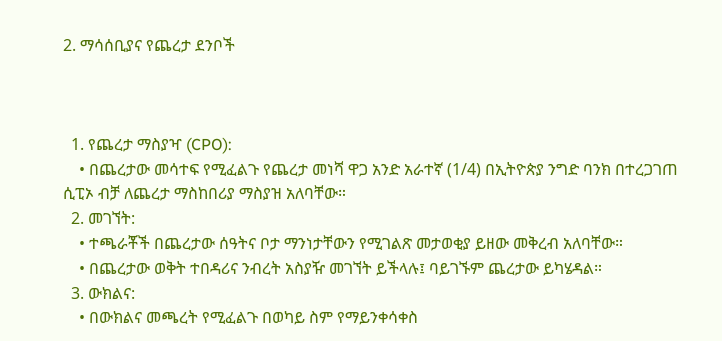2. ማሳሰቢያና የጨረታ ደንቦች



  1. የጨረታ ማስያዣ (CPO):
    • በጨረታው መሳተፍ የሚፈልጉ የጨረታ መነሻ ዋጋ አንድ አራተኛ (1/4) በኢትዮጵያ ንግድ ባንክ በተረጋገጠ ሲፒኦ ብቻ ለጨረታ ማስከበሪያ ማስያዝ አለባቸው።
  2. መገኘት:
    • ተጫራቾች በጨረታው ሰዓትና ቦታ ማንነታቸውን የሚገልጽ መታወቂያ ይዘው መቅረብ አለባቸው።
    • በጨረታው ወቅት ተበዳሪና ንብረት አስያዥ መገኘት ይችላሉ፤ ባይገኙም ጨረታው ይካሄዳል።
  3. ውክልና:
    • በውክልና መጫረት የሚፈልጉ በወካይ ስም የማይንቀሳቀስ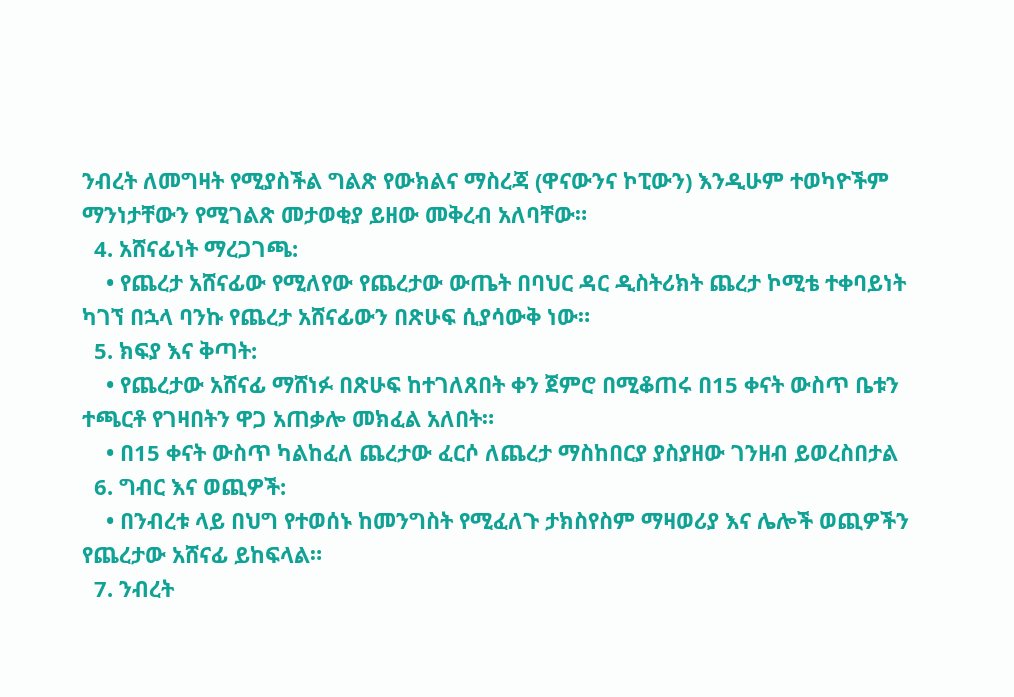ንብረት ለመግዛት የሚያስችል ግልጽ የውክልና ማስረጃ (ዋናውንና ኮፒውን) እንዲሁም ተወካዮችም ማንነታቸውን የሚገልጽ መታወቂያ ይዘው መቅረብ አለባቸው።
  4. አሸናፊነት ማረጋገጫ:
    • የጨረታ አሸናፊው የሚለየው የጨረታው ውጤት በባህር ዳር ዲስትሪክት ጨረታ ኮሚቴ ተቀባይነት ካገኘ በኋላ ባንኩ የጨረታ አሸናፊውን በጽሁፍ ሲያሳውቅ ነው።
  5. ክፍያ እና ቅጣት:
    • የጨረታው አሸናፊ ማሸነፉ በጽሁፍ ከተገለጸበት ቀን ጀምሮ በሚቆጠሩ በ15 ቀናት ውስጥ ቤቱን ተጫርቶ የገዛበትን ዋጋ አጠቃሎ መክፈል አለበት።
    • በ15 ቀናት ውስጥ ካልከፈለ ጨረታው ፈርሶ ለጨረታ ማስከበርያ ያስያዘው ገንዘብ ይወረስበታል
  6. ግብር እና ወጪዎች:
    • በንብረቱ ላይ በህግ የተወሰኑ ከመንግስት የሚፈለጉ ታክስየስም ማዛወሪያ እና ሌሎች ወጪዎችን የጨረታው አሸናፊ ይከፍላል።
  7. ንብረት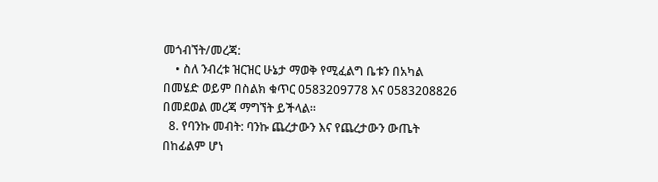መጎብኘት/መረጃ:
    • ስለ ንብረቱ ዝርዝር ሁኔታ ማወቅ የሚፈልግ ቤቱን በአካል በመሄድ ወይም በስልክ ቁጥር 0583209778 እና 0583208826 በመደወል መረጃ ማግኘት ይችላል።
  8. የባንኩ መብት: ባንኩ ጨረታውን እና የጨረታውን ውጤት በከፊልም ሆነ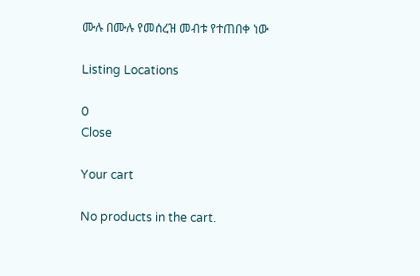ሙሉ በሙሉ የመሰረዝ መብቱ የተጠበቀ ነው

Listing Locations

0
Close

Your cart

No products in the cart.